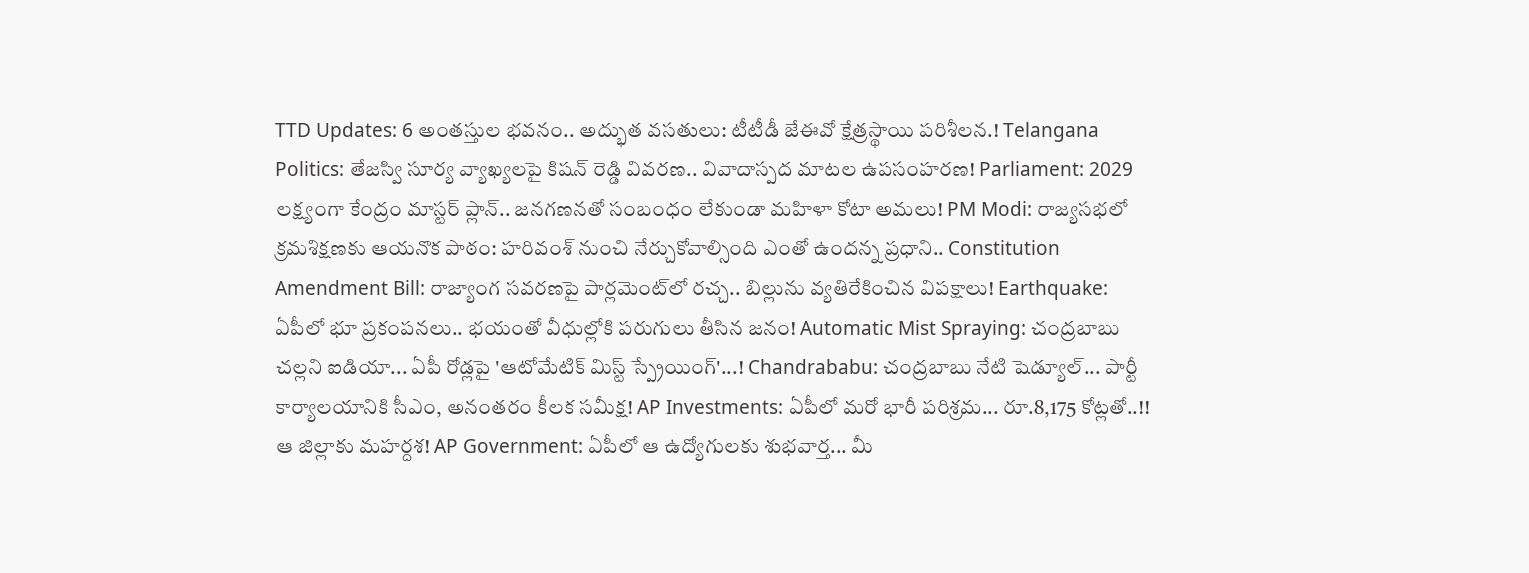TTD Updates: 6 అంతస్తుల భవనం.. అద్భుత వసతులు: టీటీడీ జేఈవో క్షేత్రస్థాయి పరిశీలన.! Telangana Politics: తేజస్వి సూర్య వ్యాఖ్యలపై కిషన్ రెడ్డి వివరణ.. వివాదాస్పద మాటల ఉపసంహరణ! Parliament: 2029 లక్ష్యంగా కేంద్రం మాస్టర్ ప్లాన్.. జనగణనతో సంబంధం లేకుండా మహిళా కోటా అమలు! PM Modi: రాజ్యసభలో క్రమశిక్షణకు ఆయనొక పాఠం: హరివంశ్ నుంచి నేర్చుకోవాల్సింది ఎంతో ఉందన్న ప్రధాని.. Constitution Amendment Bill: రాజ్యాంగ సవరణపై పార్లమెంట్‌లో రచ్చ.. బిల్లును వ్యతిరేకించిన విపక్షాలు! Earthquake: ఏపీలో భూ ప్రకంపనలు.. భయంతో వీధుల్లోకి పరుగులు తీసిన జనం! Automatic Mist Spraying: చంద్రబాబు చల్లని ఐడియా... ఏపీ రోడ్లపై 'ఆటోమేటిక్ మిస్ట్ స్ప్రేయింగ్'...! Chandrababu: చంద్రబాబు నేటి షెడ్యూల్... పార్టీ కార్యాలయానికి సీఎం, అనంతరం కీలక సమీక్ష! AP Investments: ఏపీలో మరో భారీ పరిశ్రమ... రూ.8,175 కోట్లతో..!! ఆ జిల్లాకు మహర్దశ! AP Government: ఏపీలో ఆ ఉద్యోగులకు శుభవార్త... మీ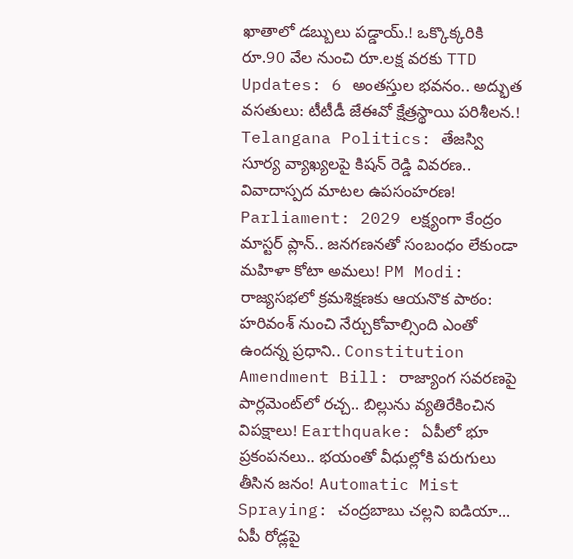ఖాతాలో డబ్బులు పడ్డాయ్.! ఒక్కొక్కరికి రూ.90 వేల నుంచి రూ.లక్ష వరకు TTD Updates: 6 అంతస్తుల భవనం.. అద్భుత వసతులు: టీటీడీ జేఈవో క్షేత్రస్థాయి పరిశీలన.! Telangana Politics: తేజస్వి సూర్య వ్యాఖ్యలపై కిషన్ రెడ్డి వివరణ.. వివాదాస్పద మాటల ఉపసంహరణ! Parliament: 2029 లక్ష్యంగా కేంద్రం మాస్టర్ ప్లాన్.. జనగణనతో సంబంధం లేకుండా మహిళా కోటా అమలు! PM Modi: రాజ్యసభలో క్రమశిక్షణకు ఆయనొక పాఠం: హరివంశ్ నుంచి నేర్చుకోవాల్సింది ఎంతో ఉందన్న ప్రధాని.. Constitution Amendment Bill: రాజ్యాంగ సవరణపై పార్లమెంట్‌లో రచ్చ.. బిల్లును వ్యతిరేకించిన విపక్షాలు! Earthquake: ఏపీలో భూ ప్రకంపనలు.. భయంతో వీధుల్లోకి పరుగులు తీసిన జనం! Automatic Mist Spraying: చంద్రబాబు చల్లని ఐడియా... ఏపీ రోడ్లపై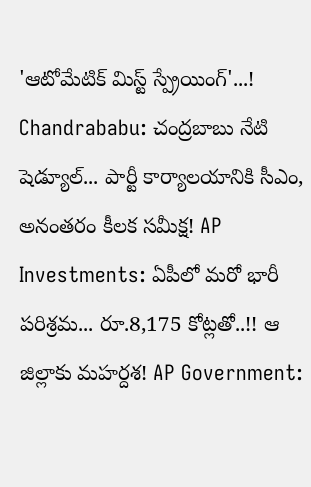'ఆటోమేటిక్ మిస్ట్ స్ప్రేయింగ్'...! Chandrababu: చంద్రబాబు నేటి షెడ్యూల్... పార్టీ కార్యాలయానికి సీఎం, అనంతరం కీలక సమీక్ష! AP Investments: ఏపీలో మరో భారీ పరిశ్రమ... రూ.8,175 కోట్లతో..!! ఆ జిల్లాకు మహర్దశ! AP Government: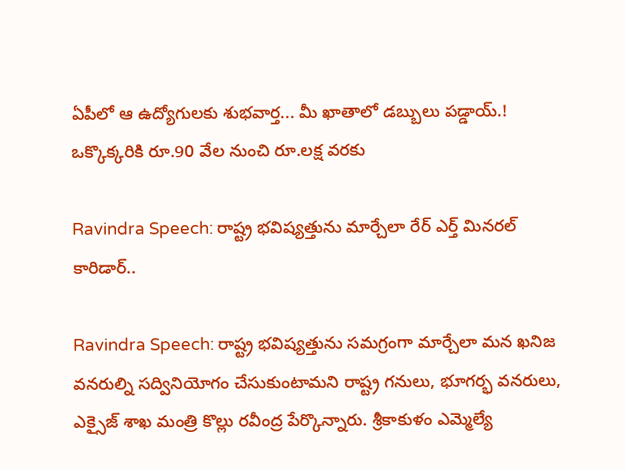ఏపీలో ఆ ఉద్యోగులకు శుభవార్త... మీ ఖాతాలో డబ్బులు పడ్డాయ్.! ఒక్కొక్కరికి రూ.90 వేల నుంచి రూ.లక్ష వరకు

Ravindra Speech: రాష్ట్ర భవిష్యత్తును మార్చేలా రేర్ ఎర్త్ మినరల్ కారిడార్‌..

Ravindra Speech: రాష్ట్ర భవిష్యత్తును సమగ్రంగా మార్చేలా మన ఖనిజ వనరుల్ని సద్వినియోగం చేసుకుంటామని రాష్ట్ర గనులు, భూగర్భ వనరులు, ఎక్సైజ్ శాఖ మంత్రి కొల్లు రవీంద్ర పేర్కొన్నారు. శ్రీకాకుళం ఎమ్మెల్యే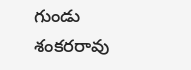గుండు శంకరరావు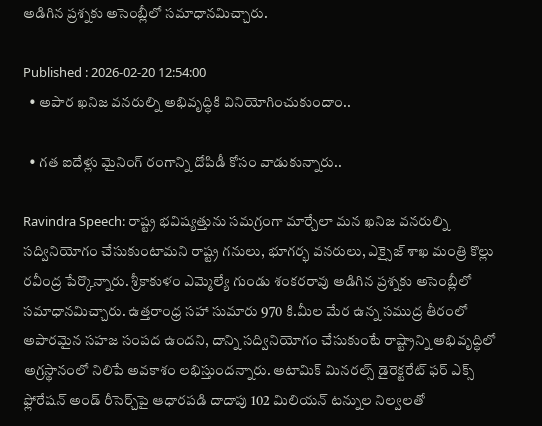అడిగిన ప్రశ్నకు అసెంబ్లీలో సమాధానమిచ్చారు.

Published : 2026-02-20 12:54:00
  • అపార ఖనిజ వనరుల్ని అభివృద్ధికి వినియోగించుకుందాం..

  • గత ఐదేళ్లు మైనింగ్ రంగాన్ని దోపిడీ కోసం వాడుకున్నారు..

Ravindra Speech: రాష్ట్ర భవిష్యత్తును సమగ్రంగా మార్చేలా మన ఖనిజ వనరుల్ని సద్వినియోగం చేసుకుంటామని రాష్ట్ర గనులు, భూగర్భ వనరులు, ఎక్సైజ్ శాఖ మంత్రి కొల్లు రవీంద్ర పేర్కొన్నారు. శ్రీకాకుళం ఎమ్మెల్యే గుండు శంకరరావు అడిగిన ప్రశ్నకు అసెంబ్లీలో సమాధానమిచ్చారు. ఉత్తరాంధ్ర సహా సుమారు 970 కి.మీల మేర ఉన్న సముద్ర తీరంలో అపారమైన సహజ సంపద ఉందని, దాన్ని సద్వినియోగం చేసుకుంటే రాష్ట్రాన్ని అభివృద్ధిలో అగ్రస్థానంలో నిలిపే అవకాశం లభిస్తుందన్నారు. అటామిక్ మినరల్స్ డైరెక్టరేట్ ఫర్ ఎక్స్ ఫ్లోరేషన్ అండ్ రీసెర్చ్‌పై ఆధారపడి దాదాపు 102 మిలియన్ టన్నుల నిల్వలతో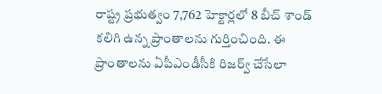రాష్ట్ర ప్రభుత్వం 7,762 హెక్టార్లలో 8 బీచ్ శాండ్ కలిగి ఉన్న ప్రాంతాలను గుర్తించింది. ఈ ప్రాంతాలను ఏపీఎండీసీకి రిజర్వ్ చేసేలా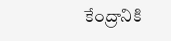కేంద్రానికి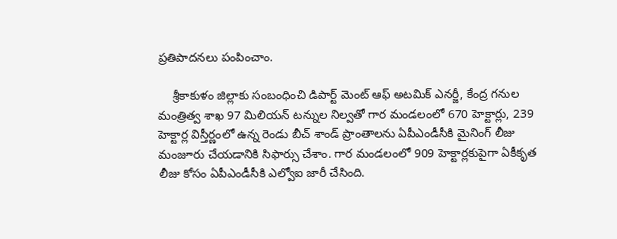ప్రతిపాదనలు పంపించాం.

    శ్రీకాకుళం జిల్లాకు సంబంధించి డిపార్ట్ మెంట్ ఆఫ్ అటమిక్ ఎనర్జీ, కేంద్ర గనుల మంత్రిత్వ శాఖ 97 మిలియన్ టన్నుల నిల్వతో గార మండలంలో 670 హెక్టార్లు, 239 హెక్టార్ల విస్తీర్ణంలో ఉన్న రెండు బీచ్ శాండ్ ప్రాంతాలను ఏపీఎండీసీకి మైనింగ్ లీజు మంజూరు చేయడానికి సిఫార్సు చేశాం. గార మండలంలో 909 హెక్టార్లకుపైగా ఏకీకృత లీజు కోసం ఏపీఎండీసీకి ఎల్వోఐ జారీ చేసింది.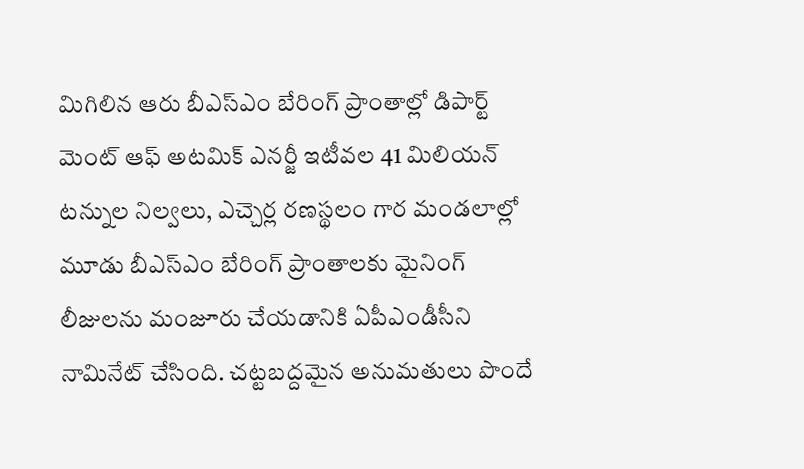మిగిలిన ఆరు బీఎస్ఎం బేరింగ్ ప్రాంతాల్లో డిపార్ట్ మెంట్ ఆఫ్ అటమిక్ ఎనర్జీ ఇటీవల 41 మిలియన్ టన్నుల నిల్వలు, ఎచ్చెర్ల రణస్థలం గార మండలాల్లో మూడు బీఎస్ఎం బేరింగ్ ప్రాంతాలకు మైనింగ్ లీజులను మంజూరు చేయడానికి ఏపీఎండీసీని నామినేట్ చేసింది. చట్టబద్దమైన అనుమతులు పొందే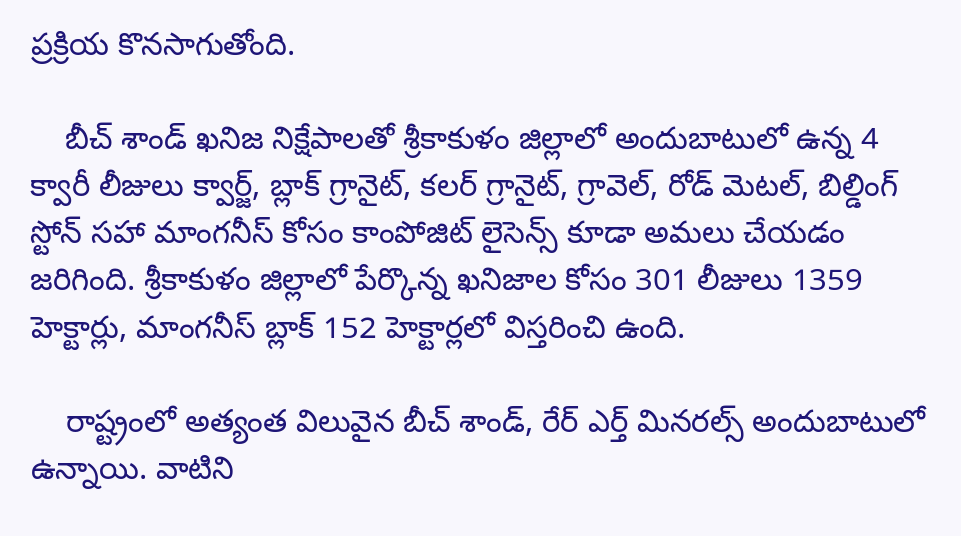ప్రక్రియ కొనసాగుతోంది.

    బీచ్ శాండ్ ఖనిజ నిక్షేపాలతో శ్రీకాకుళం జిల్లాలో అందుబాటులో ఉన్న 4 క్వారీ లీజులు క్వార్జ్, బ్లాక్ గ్రానైట్, కలర్ గ్రానైట్, గ్రావెల్, రోడ్ మెటల్, బిల్డింగ్ స్టోన్ సహా మాంగనీస్ కోసం కాంపోజిట్ లైసెన్స్ కూడా అమలు చేయడం జరిగింది. శ్రీకాకుళం జిల్లాలో పేర్కొన్న ఖనిజాల కోసం 301 లీజులు 1359 హెక్టార్లు, మాంగనీస్ బ్లాక్ 152 హెక్టార్లలో విస్తరించి ఉంది.

    రాష్ట్రంలో అత్యంత విలువైన బీచ్ శాండ్, రేర్ ఎర్త్ మినరల్స్ అందుబాటులో ఉన్నాయి. వాటిని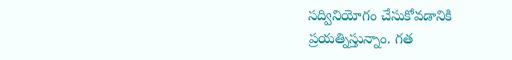సద్వినియోగం చేసుకోవడానికి ప్రయత్నిస్తున్నాం. గత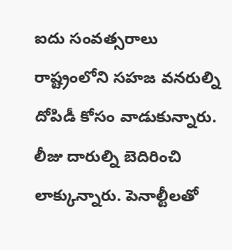ఐదు సంవత్సరాలు రాష్ట్రంలోని సహజ వనరుల్ని దోపిడీ కోసం వాడుకున్నారు. లీజు దారుల్ని బెదిరించి లాక్కున్నారు. పెనాల్టీలతో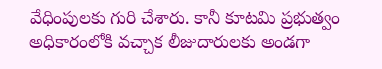వేధింపులకు గురి చేశారు. కానీ కూటమి ప్రభుత్వం అధికారంలోకి వచ్చాక లీజుదారులకు అండగా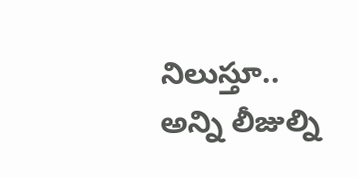నిలుస్తూ.. అన్ని లీజుల్ని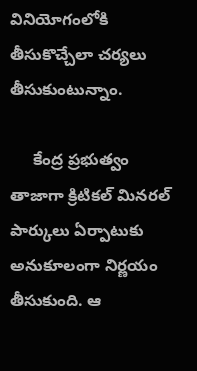వినియోగంలోకి తీసుకొచ్చేలా చర్యలు తీసుకుంటున్నాం.

     కేంద్ర ప్రభుత్వం తాజాగా క్రిటికల్ మినరల్ పార్కులు ఏర్పాటుకు అనుకూలంగా నిర్ణయం తీసుకుంది. ఆ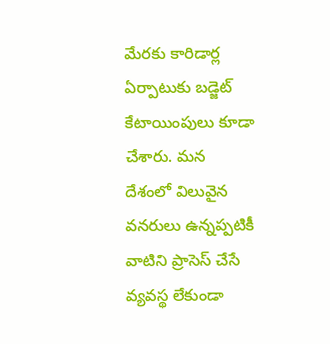మేరకు కారిడార్ల ఏర్పాటుకు బడ్జెట్ కేటాయింపులు కూడా చేశారు. మన దేశంలో విలువైన వనరులు ఉన్నప్పటికీ వాటిని ప్రాసెస్ చేసే వ్యవస్థ లేకుండా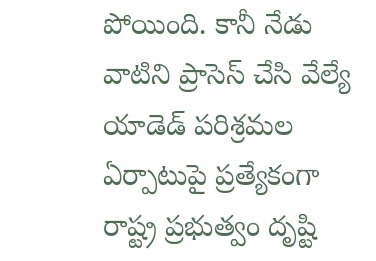పోయింది. కానీ నేడు వాటిని ప్రాసెస్ చేసి వేల్యే యాడెడ్ పరిశ్రమల ఏర్పాటుపై ప్రత్యేకంగా రాష్ట్ర ప్రభుత్వం దృష్టి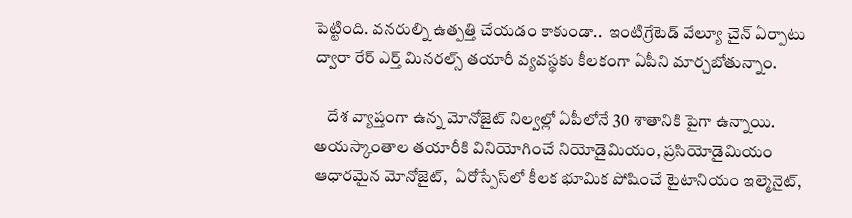పెట్టింది. వనరుల్ని ఉత్పత్తి చేయడం కాకుండా..  ఇంటిగ్రేటెడ్ వేల్యూ చైన్ ఏర్పాటు ద్వారా రేర్ ఎర్త్ మినరల్స్ తయారీ వ్యవస్థకు కీలకంగా ఏపీని మార్చబోతున్నాం.

    దేశ వ్యాప్తంగా ఉన్న మోనోజైట్ నిల్వల్లో ఏపీలోనే 30 శాతానికి పైగా ఉన్నాయి. అయస్కాంతాల తయారీకి వినియోగించే నియోడైమియం, ప్రసియోడైమియం ఆధారమైన మోనోజైట్,  ఏరోస్పేస్‌లో కీలక భూమిక పోషించే టైటానియం ఇల్మెనైట్,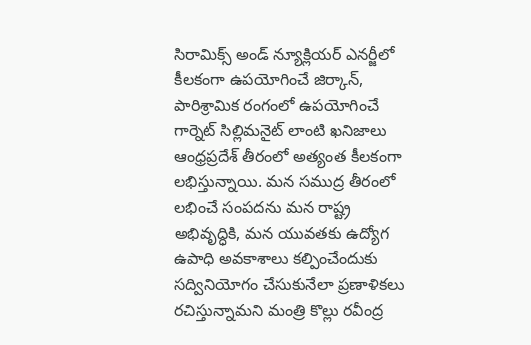సిరామిక్స్ అండ్ న్యూక్లియర్ ఎనర్జీలో కీలకంగా ఉపయోగించే జిర్కాన్, పారిశ్రామిక రంగంలో ఉపయోగించే గార్నెట్ సిల్లిమనైట్ లాంటి ఖనిజాలు ఆంధ్రప్రదేశ్ తీరంలో అత్యంత కీలకంగా లభిస్తున్నాయి. మన సముద్ర తీరంలో లభించే సంపదను మన రాష్ట్ర అభివృద్ధికి, మన యువతకు ఉద్యోగ ఉపాధి అవకాశాలు కల్పించేందుకు సద్వినియోగం చేసుకునేలా ప్రణాళికలు రచిస్తున్నామని మంత్రి కొల్లు రవీంద్ర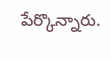పేర్కొన్నారు.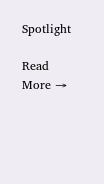Spotlight

Read More →